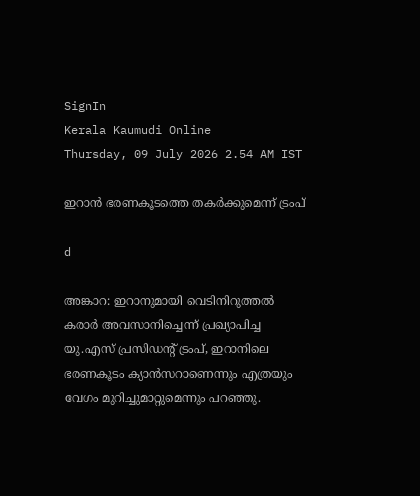SignIn
Kerala Kaumudi Online
Thursday, 09 July 2026 2.54 AM IST

ഇറാൻ ഭരണകൂടത്തെ തകർക്കുമെന്ന് ട്രംപ്

d

അങ്കാറ: ഇറാനുമായി വെടിനിറുത്തൽ കരാർ അവസാനിച്ചെന്ന് പ്രഖ്യാപിച്ച യു.എസ് പ്രസിഡന്റ് ട്രംപ്, ഇറാനിലെ ഭരണകൂടം ക്യാൻസറാണെന്നും എത്രയും വേഗം മുറിച്ചുമാറ്റുമെന്നും പറഞ്ഞു.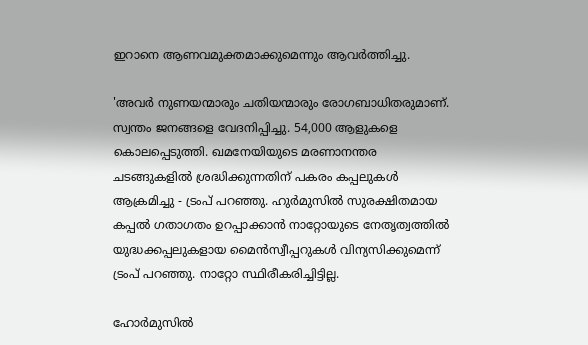ഇറാനെ ആണവമുക്തമാക്കുമെന്നും ആവർത്തിച്ചു.

'അവർ നുണയന്മാരും ചതിയന്മാരും രോഗബാധിതരുമാണ്. സ്വന്തം ജനങ്ങളെ വേദനിപ്പിച്ചു. 54,000 ആളുകളെ കൊലപ്പെടുത്തി. ഖമനേയിയുടെ മരണാനന്തര ചടങ്ങുകളിൽ ശ്രദ്ധിക്കുന്നതിന് പകരം കപ്പലുകൾ ആക്രമിച്ചു - ട്രംപ് പറഞ്ഞു. ഹുർമുസിൽ സുരക്ഷിതമായ കപ്പൽ ഗതാഗതം ഉറപ്പാക്കാൻ നാറ്റോയുടെ നേതൃത്വത്തിൽ യുദ്ധക്കപ്പലുകളായ മൈൻസ്വീപ്പറുകൾ വിന്യസിക്കുമെന്ന് ട്രംപ് പറഞ്ഞു. നാറ്റോ സ്ഥിരീകരിച്ചിട്ടില്ല.

ഹോ‌ർമുസിൽ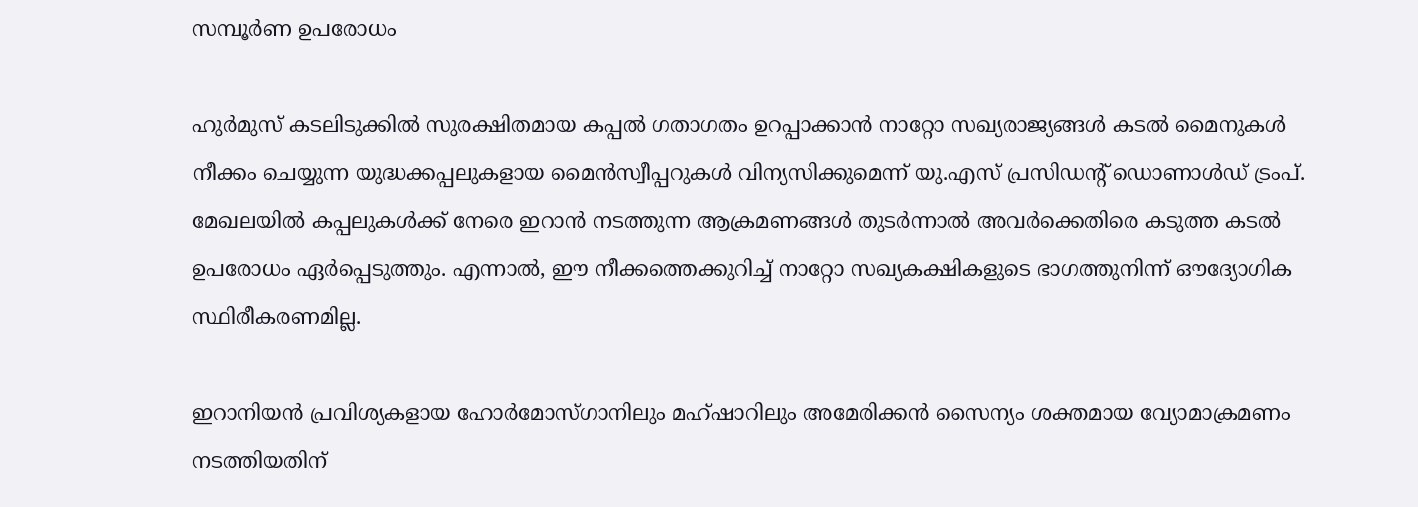സമ്പൂർണ ഉപരോധം

ഹുർമുസ് കടലിടുക്കിൽ സുരക്ഷിതമായ കപ്പൽ ഗതാഗതം ഉറപ്പാക്കാൻ നാറ്റോ സഖ്യരാജ്യങ്ങൾ കടൽ മൈനുകൾ നീക്കം ചെയ്യുന്ന യുദ്ധക്കപ്പലുകളായ മൈൻസ്വീപ്പറുകൾ വിന്യസിക്കുമെന്ന് യു.എസ് പ്രസിഡന്റ് ഡൊണാൾഡ് ട്രംപ്. മേഖലയിൽ കപ്പലുകൾക്ക് നേരെ ഇറാൻ നടത്തുന്ന ആക്രമണങ്ങൾ തുടർന്നാൽ അവർക്കെതിരെ കടുത്ത കടൽ ഉപരോധം ഏർപ്പെടുത്തും. എന്നാൽ, ഈ നീക്കത്തെക്കുറിച്ച് നാറ്റോ സഖ്യകക്ഷികളുടെ ഭാഗത്തുനിന്ന് ഔദ്യോഗിക സ്ഥിരീകരണമില്ല.

ഇറാനിയൻ പ്രവിശ്യകളായ ഹോർമോസ്ഗാനിലും മഹ്ഷാറിലും അമേരിക്കൻ സൈന്യം ശക്തമായ വ്യോമാക്രമണം നടത്തിയതിന്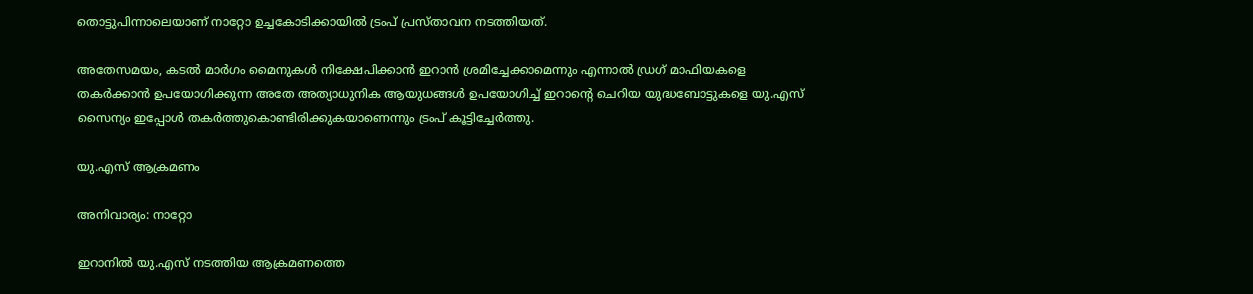തൊട്ടുപിന്നാലെയാണ് നാറ്റോ ഉച്ചകോടിക്കായിൽ ട്രംപ് പ്രസ്താവന നടത്തിയത്.

അതേസമയം, കടൽ മാർഗം മൈനുകൾ നിക്ഷേപിക്കാൻ ഇറാൻ ശ്രമിച്ചേക്കാമെന്നും എന്നാൽ ഡ്രഗ് മാഫിയകളെ തകർക്കാൻ ഉപയോഗിക്കുന്ന അതേ അത്യാധുനിക ആയുധങ്ങൾ ഉപയോഗിച്ച് ഇറാന്റെ ചെറിയ യുദ്ധബോട്ടുകളെ യു.എസ് സൈന്യം ഇപ്പോൾ തകർത്തുകൊണ്ടിരിക്കുകയാണെന്നും ട്രംപ് കൂട്ടിച്ചേർത്തു.

യു.എസ് ആക്രമണം

അനിവാര്യം: നാറ്റോ

ഇറാനിൽ യു.എസ് നടത്തിയ ആക്രമണത്തെ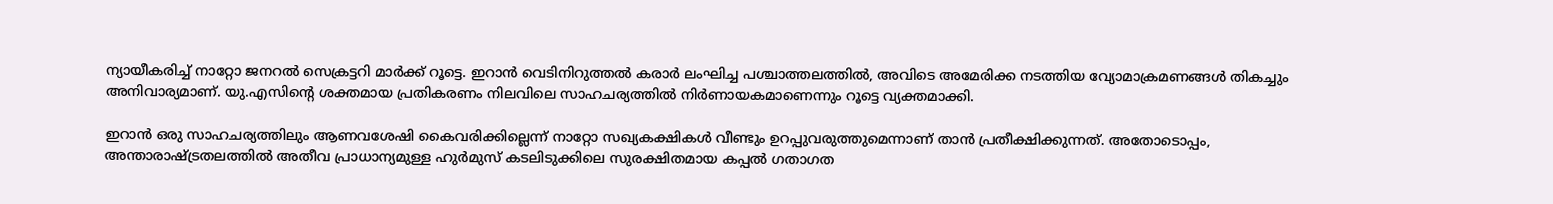ന്യായീകരിച്ച് നാറ്റോ ജനറൽ സെക്രട്ടറി മാർക്ക് റൂട്ടെ. ഇറാൻ വെടിനിറുത്തൽ കരാർ ലംഘിച്ച പശ്ചാത്തലത്തിൽ, അവിടെ അമേരിക്ക നടത്തിയ വ്യോമാക്രമണങ്ങൾ തികച്ചും അനിവാര്യമാണ്. യു.എസിന്റെ ശക്തമായ പ്രതികരണം നിലവിലെ സാഹചര്യത്തിൽ നിർണായകമാണെന്നും റൂട്ടെ വ്യക്തമാക്കി.

ഇറാൻ ഒരു സാഹചര്യത്തിലും ആണവശേഷി കൈവരിക്കില്ലെന്ന് നാറ്റോ സഖ്യകക്ഷികൾ വീണ്ടും ഉറപ്പുവരുത്തുമെന്നാണ് താൻ പ്രതീക്ഷിക്കുന്നത്. അതോടൊപ്പം, അന്താരാഷ്ട്രതലത്തിൽ അതീവ പ്രാധാന്യമുള്ള ഹുർമുസ് കടലിടുക്കിലെ സുരക്ഷിതമായ കപ്പൽ ഗതാഗത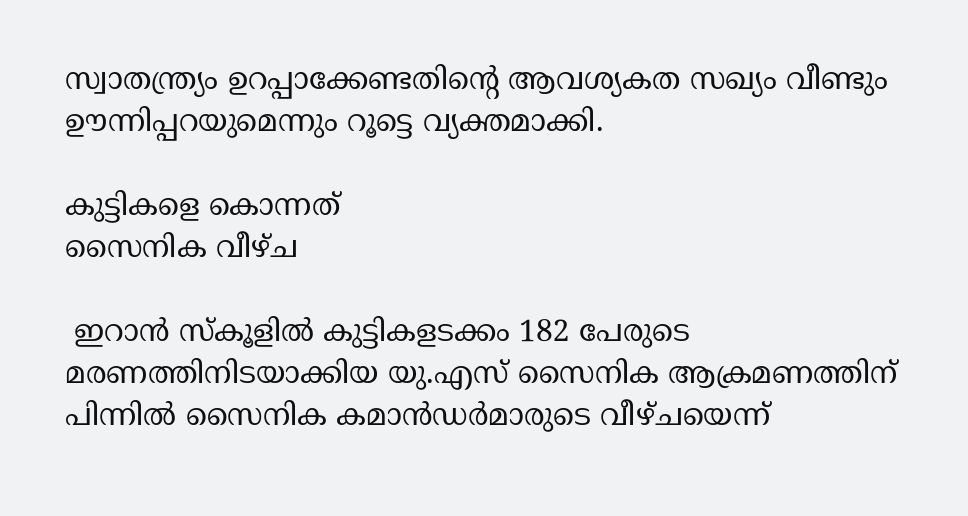സ്വാതന്ത്ര്യം ഉറപ്പാക്കേണ്ടതിന്റെ ആവശ്യകത സഖ്യം വീണ്ടും ഊന്നിപ്പറയുമെന്നും റൂട്ടെ വ്യക്തമാക്കി.

കുട്ടികളെ കൊന്നത്
സൈനിക വീഴ്ച

 ഇറാൻ സ്‌കൂളിൽ കുട്ടികളടക്കം 182 പേരുടെ മരണത്തിനിടയാക്കിയ യു.എസ് സൈനിക ആക്രമണത്തിന് പിന്നിൽ സൈനിക കമാൻഡർമാരുടെ വീഴ്ചയെന്ന്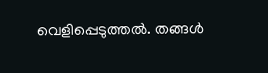വെളിപ്പെടുത്തൽ. തങ്ങൾ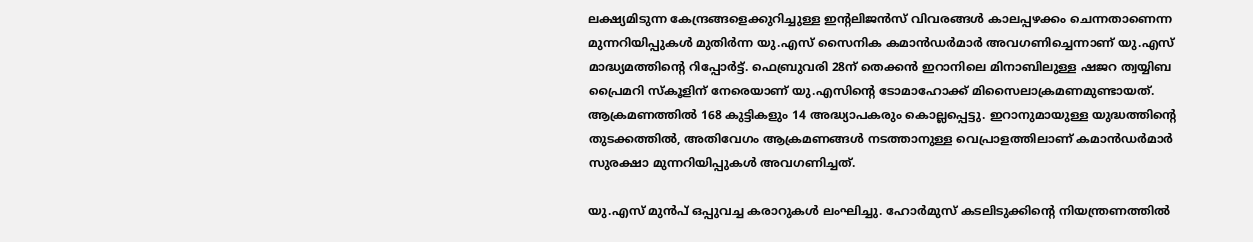ലക്ഷ്യമിടുന്ന കേന്ദ്രങ്ങളെക്കുറിച്ചുള്ള ഇന്റലിജൻസ് വിവരങ്ങൾ കാലപ്പഴക്കം ചെന്നതാണെന്ന മുന്നറിയിപ്പുകൾ മുതിർന്ന യു.എസ് സൈനിക കമാൻഡർമാർ അവഗണിച്ചെന്നാണ് യു.എസ് മാദ്ധ്യമത്തിന്റെ റിപ്പോർട്ട്. ഫെബ്രുവരി 28ന് തെക്കൻ ഇറാനിലെ മിനാബിലുള്ള ഷജറ ത്വയ്യിബ പ്രൈമറി സ്‌കൂളിന് നേരെയാണ് യു.എസിന്റെ ടോമാഹോക്ക് മിസൈലാക്രമണമുണ്ടായത്. ആക്രമണത്തിൽ 168 കുട്ടികളും 14 അദ്ധ്യാപകരും കൊല്ലപ്പെട്ടു. ഇറാനുമായുള്ള യുദ്ധത്തിന്റെ തുടക്കത്തിൽ, അതിവേഗം ആക്രമണങ്ങൾ നടത്താനുള്ള വെപ്രാളത്തിലാണ് കമാൻഡർമാർ സുരക്ഷാ മുന്നറിയിപ്പുകൾ അവഗണിച്ചത്.

യു.എസ് മുൻപ് ഒപ്പുവച്ച കരാറുകൾ ലംഘിച്ചു. ഹോർമുസ് കടലിടുക്കിന്റെ നിയന്ത്രണത്തിൽ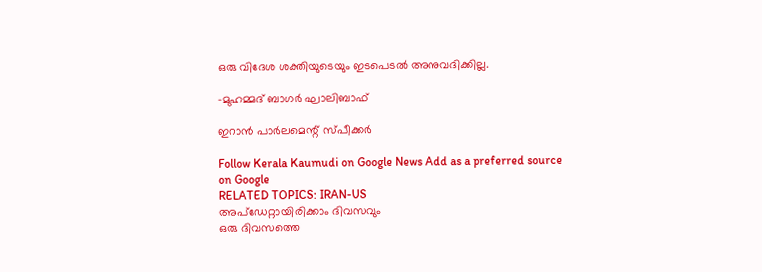ഒരു വിദേശ ശക്തിയുടെയും ഇടപെടൽ അനുവദിക്കില്ല.

-മുഹമ്മദ് ബാഗർ ഘാലിബാഫ്

ഇറാൻ പാർലമെന്റ് സ്പീക്കർ

Follow Kerala Kaumudi on Google News Add as a preferred source on Google
RELATED TOPICS: IRAN-US
അപ്ഡേറ്റായിരിക്കാം ദിവസവും
ഒരു ദിവസത്തെ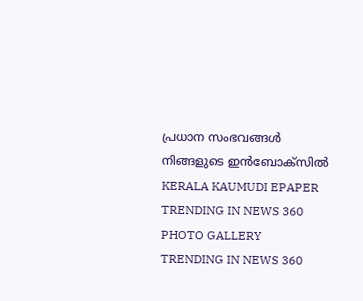പ്രധാന സംഭവങ്ങൾ നിങ്ങളുടെ ഇൻബോക്സിൽ
KERALA KAUMUDI EPAPER
TRENDING IN NEWS 360
PHOTO GALLERY
TRENDING IN NEWS 360